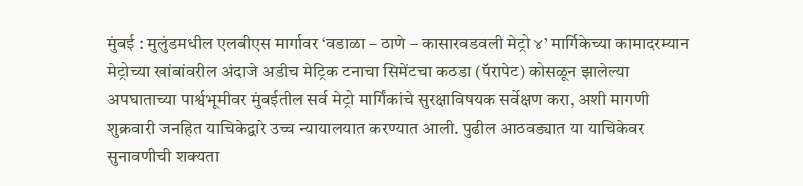मुंबई : मुलुंडमधील एलबीएस मार्गावर ‘वडाळा – ठाणे – कासारवडवली मेट्रो ४’ मार्गिकेच्या कामादरम्यान मेट्रोच्या खांबांवरील अंदाजे अडीच मेट्रिक टनाचा सिमेंटचा कठडा (पॅरापेट) कोसळून झालेल्या अपघाताच्या पार्श्वभूमीवर मुंबईतील सर्व मेट्रो मार्गिंकांचे सुरक्षाविषयक सर्वेक्षण करा, अशी मागणी शुक्रवारी जनहित याचिकेद्वारे उच्च न्यायालयात करण्यात आली. पुढील आठवड्यात या याचिकेवर सुनावणीची शक्यता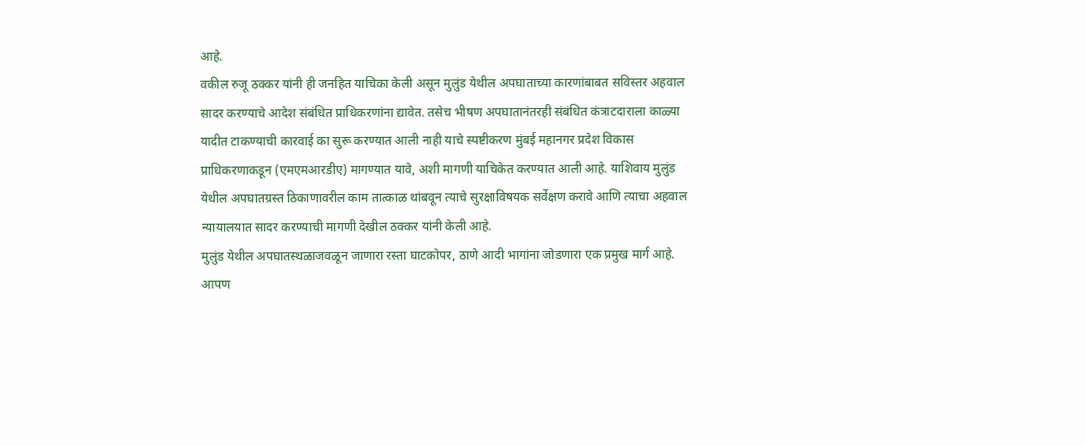आहे.
वकील रुजू ठक्कर यांनी ही जनहित याचिका केली असून मुलुंड येथील अपघाताच्या कारणांबाबत सविस्तर अहवाल सादर करण्याचे आदेश संबंधित प्राधिकरणांना द्यावेत. तसेच भीषण अपघातानंतरही संबंधित कंत्राटदाराला काळ्या यादीत टाकण्याची कारवाई का सुरू करण्यात आली नाही याचे स्पष्टीकरण मुंबई महानगर प्रदेश विकास प्राधिकरणाकडून (एमएमआरडीए) मागण्यात यावे, अशी मागणी याचिकेत करण्यात आली आहे. याशिवाय मुलुंड येथील अपघातग्रस्त ठिकाणावरील काम तात्काळ थांबवून त्याचे सुरक्षाविषयक सर्वेक्षण करावे आणि त्याचा अहवाल न्यायालयात सादर करण्याची मागणी देखील ठक्कर यांनी केली आहे.
मुलुंड येथील अपघातस्थळाजवळून जाणारा रस्ता घाटकोपर, ठाणे आदी भागांना जोडणारा एक प्रमुख मार्ग आहे. आपण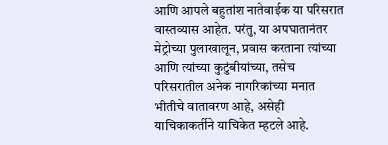आणि आपले बहुतांश नातेवाईक या परिसरात वास्तव्यास आहेत. परंतु, या अपघातानंतर मेट्रोच्या पुलाखालून, प्रवास करताना त्यांच्या आणि त्यांच्या कुटुंबीयांच्या, तसेच परिसरातील अनेक नागरिकांच्या मनात भीतीचे वातावरण आहे, असेही याचिकाकर्तीने याचिकेत म्हटले आहे.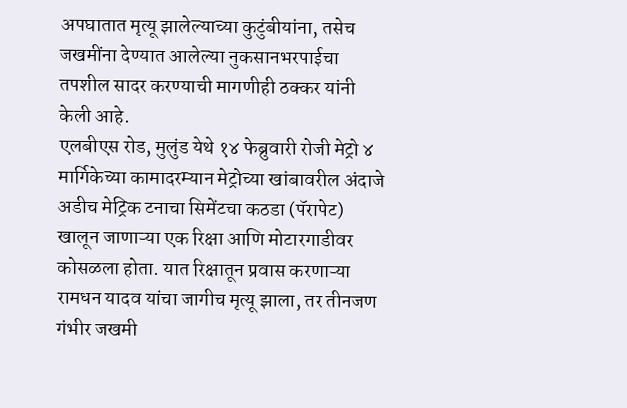अपघातात मृत्यू झालेल्याच्या कुटुंबीयांना, तसेच जखमींना देण्यात आलेल्या नुकसानभरपाईचा तपशील सादर करण्याची मागणीही ठक्कर यांनी केली आहे.
एलबीएस रोड, मुलुंड येथे १४ फेब्रुवारी रोजी मेट्रो ४ मार्गिकेच्या कामादरम्यान मेट्रोच्या खांबावरील अंदाजे अडीच मेट्रिक टनाचा सिमेंटचा कठडा (पॅरापेट) खालून जाणाऱ्या एक रिक्षा आणि मोटारगाडीवर कोसळला होता. यात रिक्षातून प्रवास करणाऱ्या रामधन यादव यांचा जागीच मृत्यू झाला, तर तीनजण गंभीर जखमी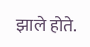झाले होते.